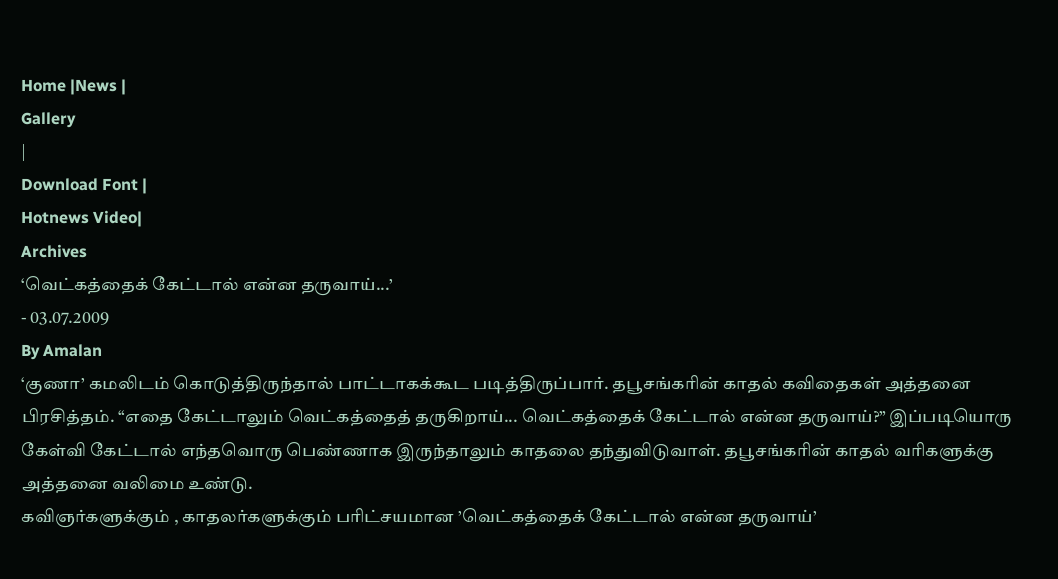Home |News |
Gallery
|
Download Font |
Hotnews Video|
Archives
‘வெட்கத்தைக் கேட்டால் என்ன தருவாய்...’
- 03.07.2009
By Amalan
‘குணா’ கமலிடம் கொடுத்திருந்தால் பாட்டாகக்கூட படித்திருப்பார். தபூசங்கரின் காதல் கவிதைகள் அத்தனை பிரசித்தம். “எதை கேட்டாலும் வெட்கத்தைத் தருகிறாய்... வெட்கத்தைக் கேட்டால் என்ன தருவாய்?” இப்படியொரு கேள்வி கேட்டால் எந்தவொரு பெண்ணாக இருந்தாலும் காதலை தந்துவிடுவாள். தபூசங்கரின் காதல் வரிகளுக்கு அத்தனை வலிமை உண்டு.
கவிஞர்களுக்கும் , காதலர்களுக்கும் பரிட்சயமான ’வெட்கத்தைக் கேட்டால் என்ன தருவாய்’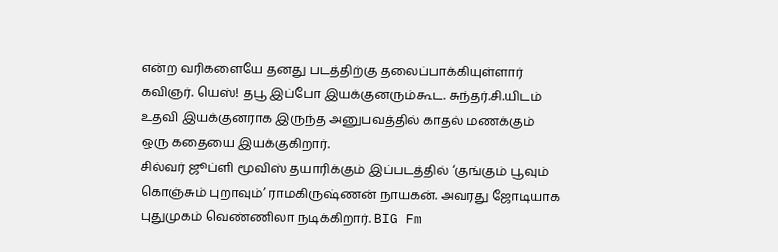என்ற வரிகளையே தனது படத்திற்கு தலைப்பாக்கியுள்ளார் கவிஞர். யெஸ்! தபூ இப்போ இயக்குனரும்கூட. சுந்தர்.சி.யிடம் உதவி இயக்குனராக இருந்த அனுபவத்தில் காதல் மணக்கும் ஒரு கதையை இயக்குகிறார்.
சில்வர் ஜூப்ளி மூவிஸ் தயாரிக்கும் இப்படத்தில் ‘குங்கும் பூவும் கொஞ்சும் புறாவும்’ ராமகிருஷ்ணன் நாயகன். அவரது ஜோடியாக புதுமுகம் வெண்ணிலா நடிக்கிறார். BIG Fm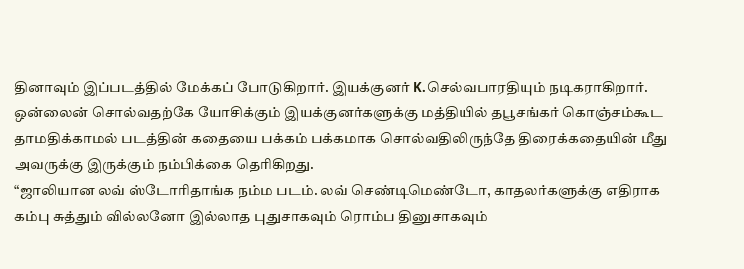தினாவும் இப்படத்தில் மேக்கப் போடுகிறார். இயக்குனர் K.செல்வபாரதியும் நடிகராகிறார்.
ஒன்லைன் சொல்வதற்கே யோசிக்கும் இயக்குனர்களுக்கு மத்தியில் தபூசங்கர் கொஞ்சம்கூட தாமதிக்காமல் படத்தின் கதையை பக்கம் பக்கமாக சொல்வதிலிருந்தே திரைக்கதையின் மீது அவருக்கு இருக்கும் நம்பிக்கை தெரிகிறது.
“ஜாலியான லவ் ஸ்டோரிதாங்க நம்ம படம். லவ் செண்டிமெண்டோ, காதலர்களுக்கு எதிராக கம்பு சுத்தும் வில்லனோ இல்லாத புதுசாகவும் ரொம்ப தினுசாகவும்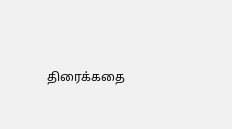திரைக்கதை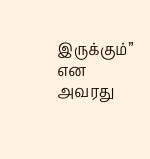இருக்கும்” என அவரது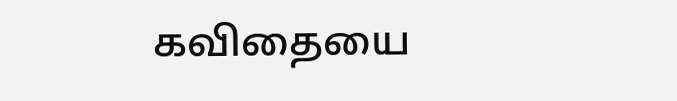கவிதையை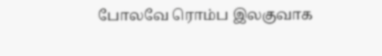போலவே ரொம்ப இலகுவாக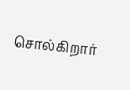சொல்கிறார்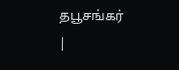தபூசங்கர்
|